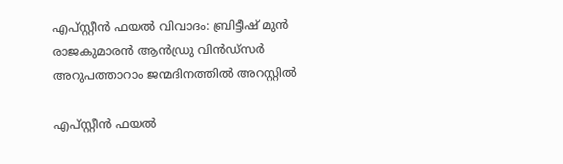എപ്സ്റ്റീന്‍ ഫയല്‍ വിവാദം: ബ്രിട്ടീഷ് മുന്‍ രാജകുമാരന്‍ ആന്‍ഡ്രു വിന്‍ഡ്‌സര്‍ അറുപത്താറാം ജന്മദിനത്തില്‍ അറസ്റ്റില്‍

എപ്സ്റ്റീന്‍ ഫയല്‍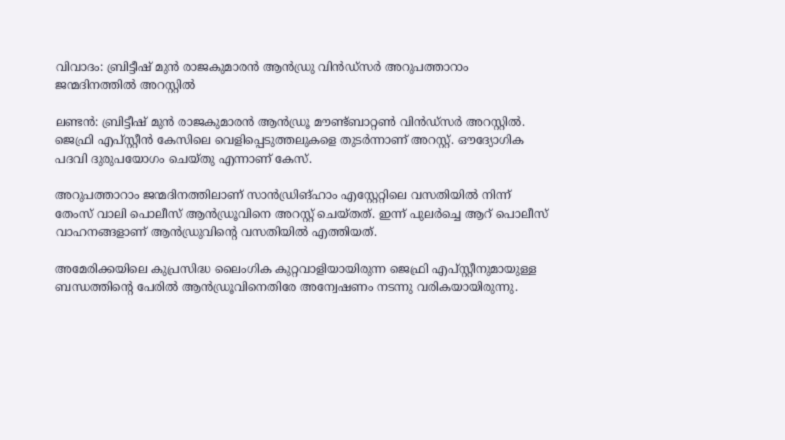വിവാദം: ബ്രിട്ടീഷ് മുന്‍ രാജകുമാരന്‍ ആന്‍ഡ്രു വിന്‍ഡ്‌സര്‍ അറുപത്താറാം ജന്മദിനത്തില്‍ അറസ്റ്റില്‍

ലണ്ടന്‍: ബ്രിട്ടീഷ് മുന്‍ രാജകുമാരന്‍ ആന്‍ഡ്രൂ മൗണ്ട്ബാറ്റണ്‍ വിന്‍ഡ്‌സര്‍ അറസ്റ്റില്‍. ജെഫ്രി എപ്സ്റ്റീന്‍ കേസിലെ വെളിപ്പെടുത്തലുകളെ തുടര്‍ന്നാണ് അറസ്റ്റ്. ഔദ്യോഗിക പദവി ദുരുപയോഗം ചെയ്തു എന്നാണ് കേസ്.

അറുപത്താറാം ജന്മദിനത്തിലാണ് സാന്‍ഡ്രിങ്ഹാം എസ്റ്റേറ്റിലെ വസതിയില്‍ നിന്ന് തേംസ് വാലി പൊലീസ് ആന്‍ഡ്രൂവിനെ അറസ്റ്റ് ചെയ്തത്. ഇന്ന് പുലര്‍ച്ചെ ആറ് പൊലീസ് വാഹനങ്ങളാണ് ആന്‍ഡ്രുവിന്റെ വസതിയില്‍ എത്തിയത്.

അമേരിക്കയിലെ കുപ്രസിദ്ധ ലൈംഗിക കുറ്റവാളിയായിരുന്ന ജെഫ്രി എപ്സ്റ്റീനുമായുള്ള ബന്ധത്തിന്റെ പേരില്‍ ആന്‍ഡ്രൂവിനെതിരേ അന്വേഷണം നടന്നു വരികയായിരുന്നു.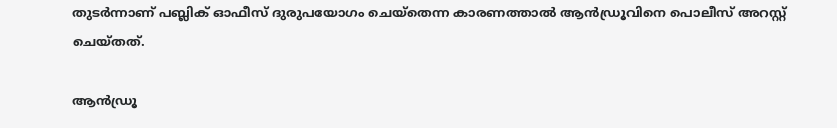തുടര്‍ന്നാണ് പബ്ലിക് ഓഫീസ് ദുരുപയോഗം ചെയ്‌തെന്ന കാരണത്താല്‍ ആന്‍ഡ്രൂവിനെ പൊലീസ് അറസ്റ്റ് ചെയ്തത്.

ആന്‍ഡ്രൂ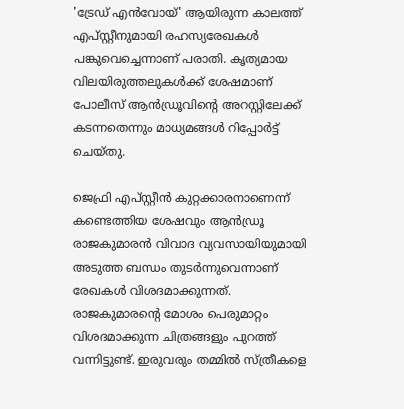'ട്രേഡ് എന്‍വോയ്' ആയിരുന്ന കാലത്ത് എപ്സ്റ്റീനുമായി രഹസ്യരേഖകള്‍ പങ്കുവെച്ചെന്നാണ് പരാതി. കൃത്യമായ വിലയിരുത്തലുകള്‍ക്ക് ശേഷമാണ് പോലീസ് ആന്‍ഡ്രൂവിന്റെ അറസ്റ്റിലേക്ക് കടന്നതെന്നും മാധ്യമങ്ങള്‍ റിപ്പോര്‍ട്ട് ചെയ്തു.

ജെഫ്രി എപ്സ്റ്റീന്‍ കുറ്റക്കാരനാണെന്ന് കണ്ടെത്തിയ ശേഷവും ആന്‍ഡ്രൂ രാജകുമാരന്‍ വിവാദ വ്യവസായിയുമായി അടുത്ത ബന്ധം തുടര്‍ന്നുവെന്നാണ് രേഖകള്‍ വിശദമാക്കുന്നത്. രാജകുമാരന്റെ മോശം പെരുമാറ്റം വിശദമാക്കുന്ന ചിത്രങ്ങളും പുറത്ത് വന്നിട്ടുണ്ട്. ഇരുവരും തമ്മില്‍ സ്ത്രീകളെ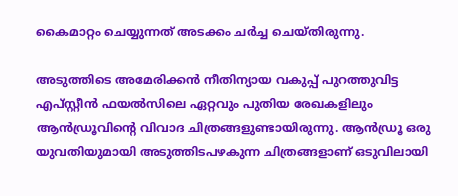കൈമാറ്റം ചെയ്യുന്നത് അടക്കം ചര്‍ച്ച ചെയ്തിരുന്നു.

അടുത്തിടെ അമേരിക്കന്‍ നീതിന്യായ വകുപ്പ് പുറത്തുവിട്ട എപ്സ്റ്റീന്‍ ഫയല്‍സിലെ ഏറ്റവും പുതിയ രേഖകളിലും ആന്‍ഡ്രൂവിന്റെ വിവാദ ചിത്രങ്ങളുണ്ടായിരുന്നു. ആന്‍ഡ്രൂ ഒരു യുവതിയുമായി അടുത്തിടപഴകുന്ന ചിത്രങ്ങളാണ് ഒടുവിലായി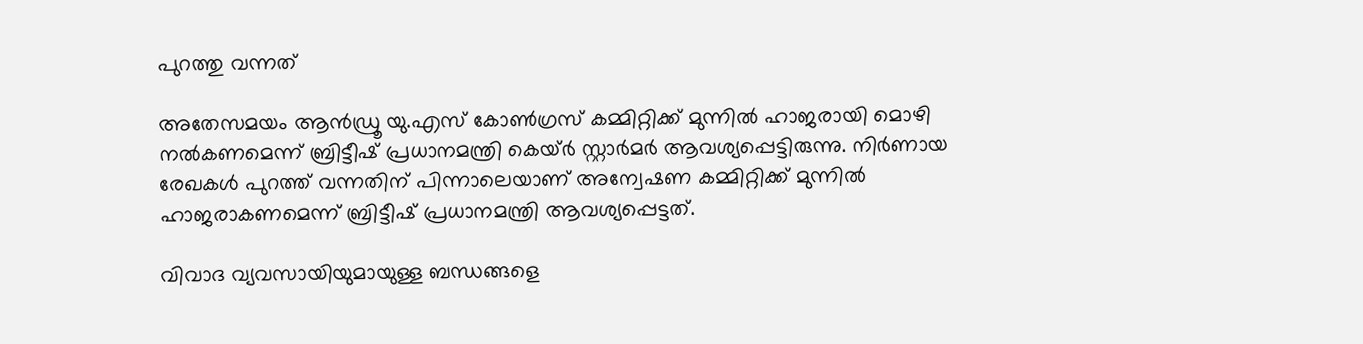പുറത്തു വന്നത്

അതേസമയം ആന്‍ഡ്രൂ യു.എസ് കോണ്‍ഗ്രസ് കമ്മിറ്റിക്ക് മുന്നില്‍ ഹാജരായി മൊഴി നല്‍കണമെന്ന് ബ്രിട്ടീഷ് പ്രധാനമന്ത്രി കെയ്ര്‍ സ്റ്റാര്‍മര്‍ ആവശ്യപ്പെട്ടിരുന്നു. നിര്‍ണായ രേഖകള്‍ പുറത്ത് വന്നതിന് പിന്നാലെയാണ് അന്വേഷണ കമ്മിറ്റിക്ക് മുന്നില്‍ ഹാജരാകണമെന്ന് ബ്രിട്ടീഷ് പ്രധാനമന്ത്രി ആവശ്യപ്പെട്ടത്.

വിവാദ വ്യവസായിയുമായുള്ള ബന്ധങ്ങളെ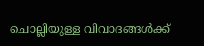ചൊല്ലിയുള്ള വിവാദങ്ങള്‍ക്ക്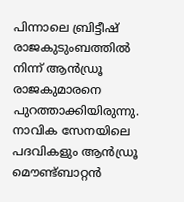പിന്നാലെ ബ്രിട്ടീഷ് രാജകുടുംബത്തില്‍ നിന്ന് ആന്‍ഡ്രൂ രാജകുമാരനെ പുറത്താക്കിയിരുന്നു. നാവിക സേനയിലെ പദവികളും ആന്‍ഡ്രൂ മൌണ്ട്ബാറ്റന്‍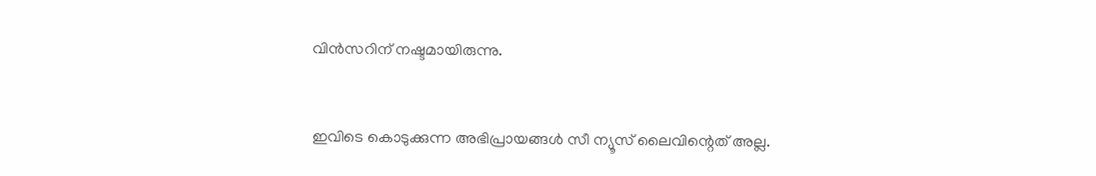വിന്‍സറിന് നഷ്ടമായിരുന്നു.


ഇവിടെ കൊടുക്കുന്ന അഭിപ്രായങ്ങള്‍ സീ ന്യൂസ് ലൈവിന്റെത് അല്ല.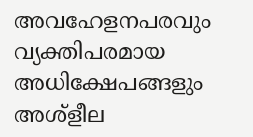അവഹേളനപരവും വ്യക്തിപരമായ അധിക്ഷേപങ്ങളും അശ്‌ളീല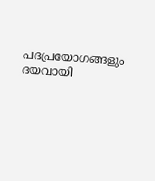പദപ്രയോഗങ്ങളും ദയവായി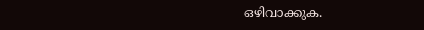ഒഴിവാക്കുക.